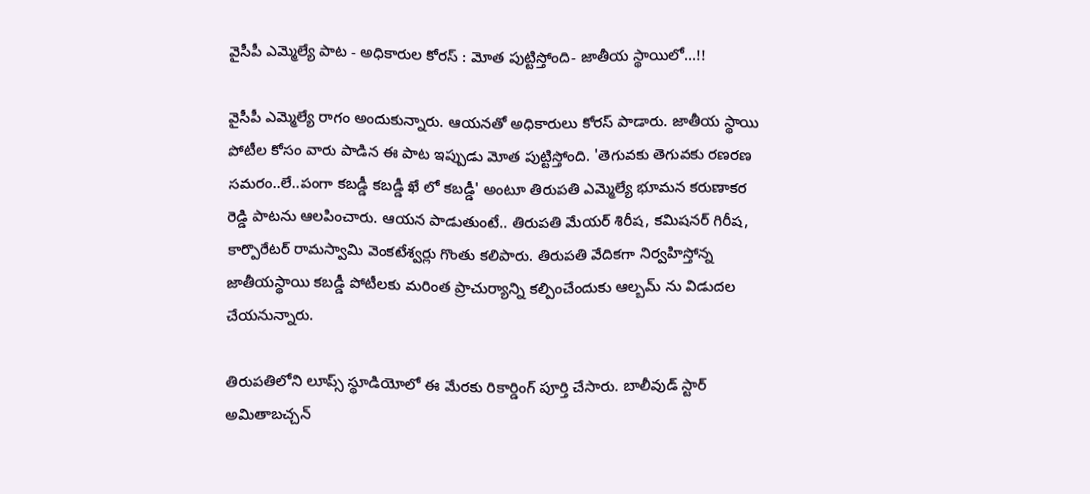వైసీపీ ఎమ్మెల్యే పాట - అధికారుల కోరస్ : మోత పుట్టిస్తోంది- జాతీయ స్థాయిలో...!!

వైసీపీ ఎమ్మెల్యే రాగం అందుకున్నారు. ఆయనతో అధికారులు కోరస్ పాడారు. జాతీయ స్థాయి పోటీల కోసం వారు పాడిన ఈ పాట ఇప్పుడు మోత పుట్టిస్తోంది. 'తెగువకు తెగువకు రణరణ సమరం..లే..పంగా కబడ్డీ కబడ్డీ ఖే లో కబడ్డీ' అంటూ తిరుపతి ఎమ్మెల్యే భూమన కరుణాకర రెడ్డి పాటను ఆలపించారు. ఆయన పాడుతుంటే.. తిరుపతి మేయర్‌ శిరీష, కమిషనర్‌ గిరీష, కార్పొరేటర్‌ రామస్వామి వెంకటేశ్వర్లు గొంతు కలిపారు. తిరుపతి వేదికగా నిర్వహిస్తోన్న జాతీయస్థాయి కబడ్డీ పోటీలకు మరింత ప్రాచుర్యాన్ని కల్పించేందుకు ఆల్బమ్ ను విడుదల చేయనున్నారు.

తిరుపతిలోని లూప్స్ స్థూడియోలో ఈ మేరకు రికార్డింగ్ పూర్తి చేసారు. బాలీవుడ్‌ స్టార్‌ అమితాబచ్చన్‌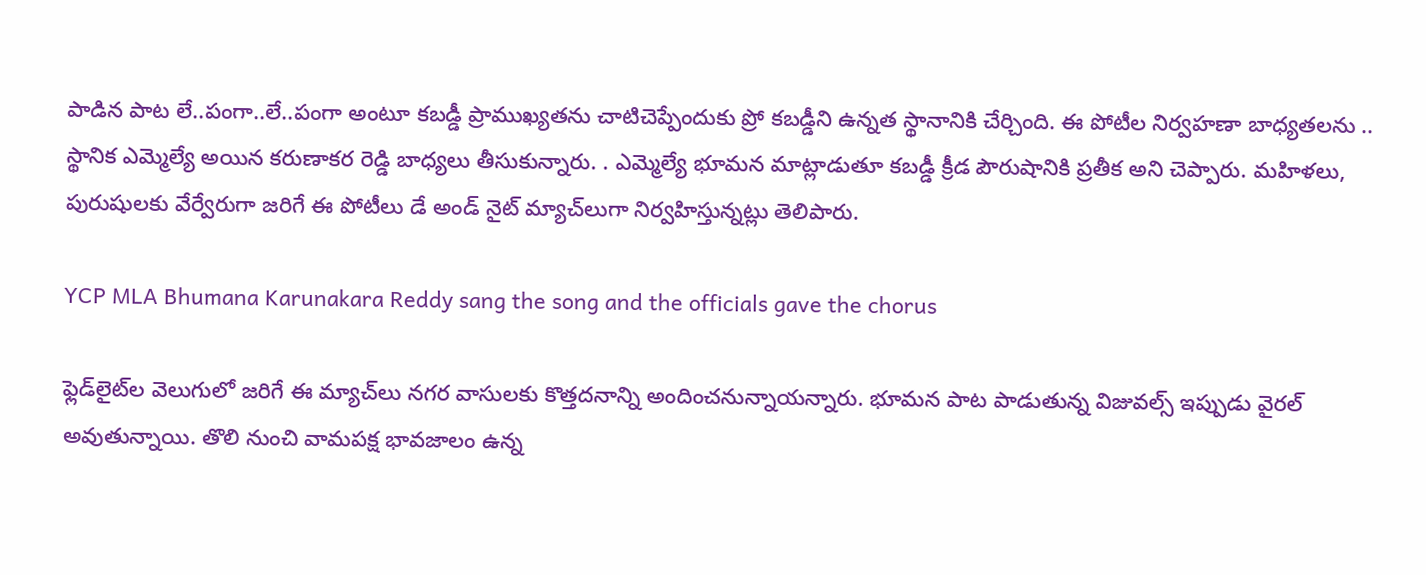పాడిన పాట లే..పంగా..లే..పంగా అంటూ కబడ్డీ ప్రాముఖ్యతను చాటిచెప్పేందుకు ప్రో కబడ్డీని ఉన్నత స్థానానికి చేర్చింది. ఈ పోటీల నిర్వహణా బాధ్యతలను .. స్థానిక ఎమ్మెల్యే అయిన కరుణాకర రెడ్డి బాధ్యలు తీసుకున్నారు. . ఎమ్మెల్యే భూమన మాట్లాడుతూ కబడ్డీ క్రీడ పౌరుషానికి ప్రతీక అని చెప్పారు. మహిళలు, పురుషులకు వేర్వేరుగా జరిగే ఈ పోటీలు డే అండ్‌ నైట్‌ మ్యాచ్‌లుగా నిర్వహిస్తున్నట్లు తెలిపారు.

YCP MLA Bhumana Karunakara Reddy sang the song and the officials gave the chorus

ఫ్లెడ్‌లైట్‌ల వెలుగులో జరిగే ఈ మ్యాచ్‌లు నగర వాసులకు కొత్తదనాన్ని అందించనున్నాయన్నారు. భూమన పాట పాడుతున్న విజువల్స్ ఇప్పుడు వైరల్ అవుతున్నాయి. తొలి నుంచి వామపక్ష భావజాలం ఉన్న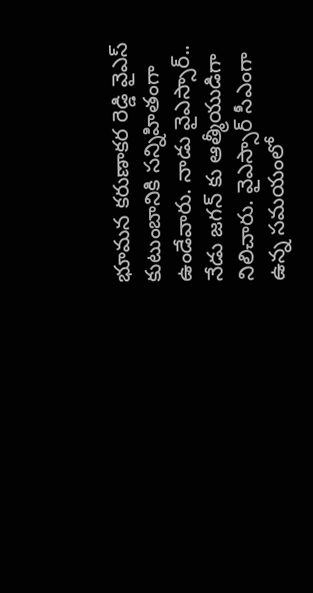భూమన కరుణాకర రెడ్డి వైఎస్ కుటుంబానికి సన్నిహితంగా ఉండేవారు. నాడు వైఎస్సార్.. నేడు జగన్ కు ఆత్మీయుడిగా నిలిచారు. వైఎస్సార్ సీఎంగా ఉన్న సమయంలో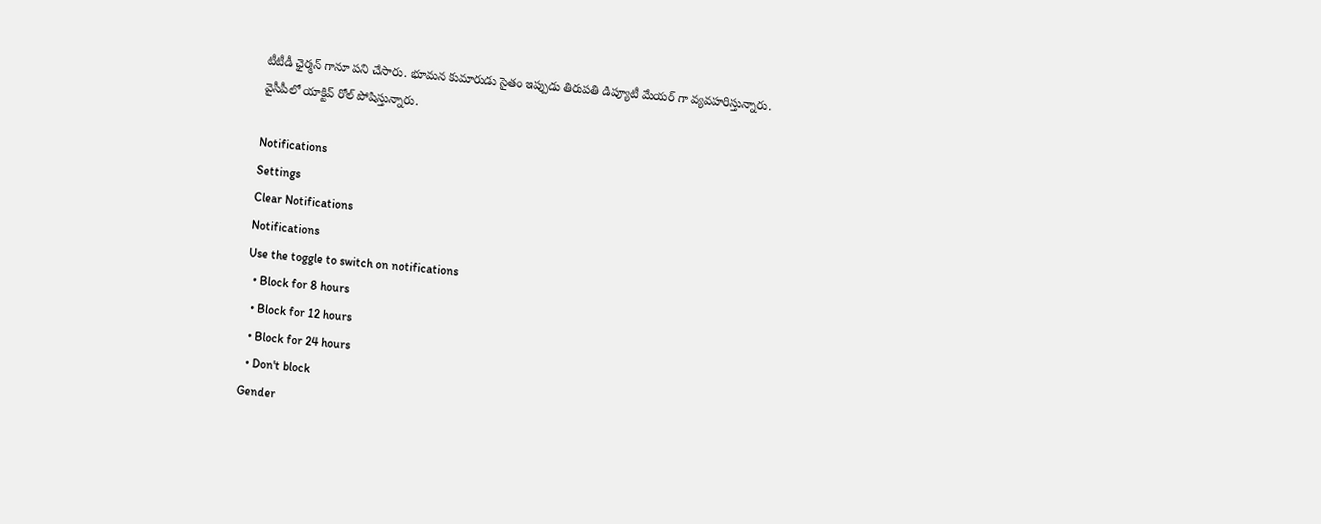టీటీడీ ఛైర్మన్ గానూ పని చేసారు. భూమన కుమారుడు సైతం ఇప్పుడు తిరుపతి డిప్యూటీ మేయర్ గా వ్యవహరిస్తున్నారు. వైసీపీలో యాక్టివ్ రోల్ పోషిస్తున్నారు.

Notifications
Settings
Clear Notifications
Notifications
Use the toggle to switch on notifications
  • Block for 8 hours
  • Block for 12 hours
  • Block for 24 hours
  • Don't block
Gender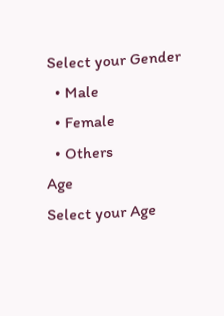Select your Gender
  • Male
  • Female
  • Others
Age
Select your Age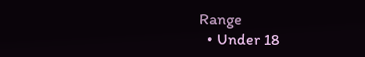Range
  • Under 18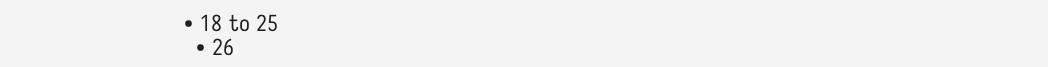• 18 to 25
  • 26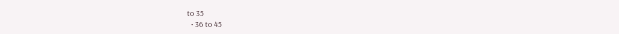to 35
  • 36 to 45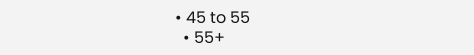• 45 to 55
  • 55+